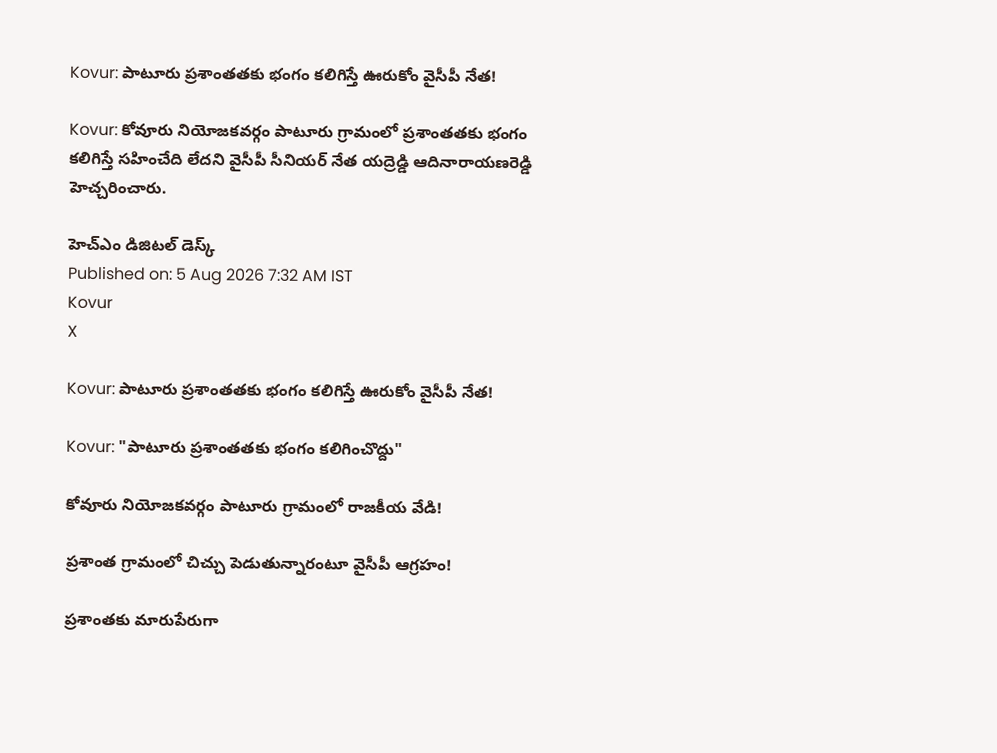Kovur: పాటూరు ప్రశాంతతకు భంగం కలిగిస్తే ఊరుకోం వైసీపీ నేత!

Kovur: కోవూరు నియోజకవర్గం పాటూరు గ్రామంలో ప్రశాంతతకు భంగం కలిగిస్తే సహించేది లేదని వైసీపీ సీనియర్ నేత యద్రెడ్డి ఆదినారాయణరెడ్డి హెచ్చరించారు.

హెచ్ఎం డిజిటల్ డెస్క్
Published on: 5 Aug 2026 7:32 AM IST
Kovur
X

Kovur: పాటూరు ప్రశాంతతకు భంగం కలిగిస్తే ఊరుకోం వైసీపీ నేత!

Kovur: "పాటూరు ప్రశాంతతకు భంగం కలిగించొద్దు"

కోవూరు నియోజకవర్గం పాటూరు గ్రామంలో రాజకీయ వేడి!

ప్రశాంత గ్రామంలో చిచ్చు పెడుతున్నారంటూ వైసీపీ ఆగ్రహం!

ప్రశాంతకు మారుపేరుగా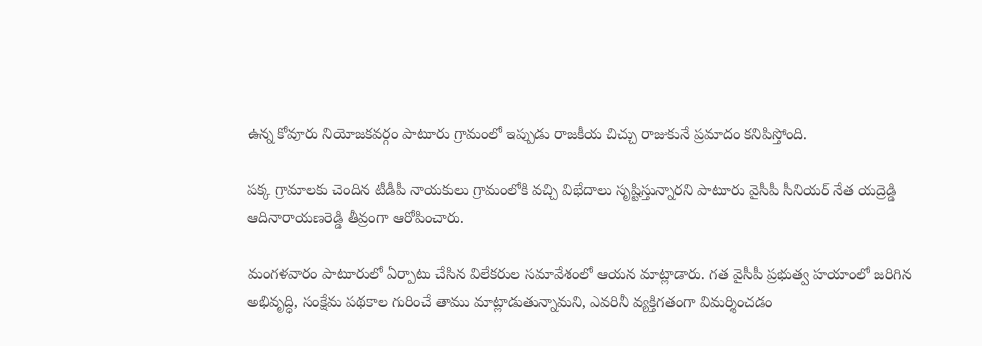ఉన్న కోవూరు నియోజకవర్గం పాటూరు గ్రామంలో ఇప్పుడు రాజకీయ చిచ్చు రాజుకునే ప్రమాదం కనిపిస్తోంది.

పక్క గ్రామాలకు చెందిన టీడీపీ నాయకులు గ్రామంలోకి వచ్చి విభేదాలు సృష్టిస్తున్నారని పాటూరు వైసీపీ సీనియర్ నేత యద్రెడ్డి ఆదినారాయణరెడ్డి తీవ్రంగా ఆరోపించారు.

మంగళవారం పాటూరులో ఏర్పాటు చేసిన విలేకరుల సమావేశంలో ఆయన మాట్లాడారు. గత వైసీపీ ప్రభుత్వ హయాంలో జరిగిన అభివృద్ధి, సంక్షేమ పథకాల గురించే తాము మాట్లాడుతున్నామని, ఎవరినీ వ్యక్తిగతంగా విమర్శించడం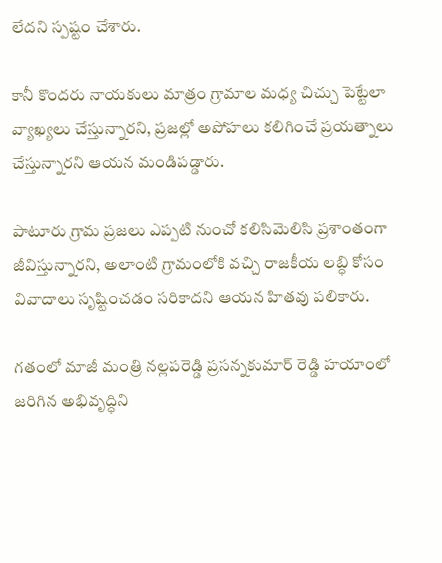లేదని స్పష్టం చేశారు.

కానీ కొందరు నాయకులు మాత్రం గ్రామాల మధ్య చిచ్చు పెట్టేలా వ్యాఖ్యలు చేస్తున్నారని, ప్రజల్లో అపోహలు కలిగించే ప్రయత్నాలు చేస్తున్నారని ఆయన మండిపడ్డారు.

పాటూరు గ్రామ ప్రజలు ఎప్పటి నుంచో కలిసిమెలిసి ప్రశాంతంగా జీవిస్తున్నారని, అలాంటి గ్రామంలోకి వచ్చి రాజకీయ లబ్ధి కోసం వివాదాలు సృష్టించడం సరికాదని ఆయన హితవు పలికారు.

గతంలో మాజీ మంత్రి నల్లపరెడ్డి ప్రసన్నకుమార్ రెడ్డి హయాంలో జరిగిన అభివృద్ధిని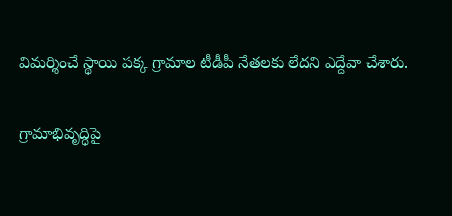విమర్శించే స్థాయి పక్క గ్రామాల టీడీపీ నేతలకు లేదని ఎద్దేవా చేశారు.

గ్రామాభివృద్ధిపై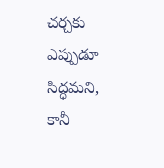చర్చకు ఎప్పుడూ సిద్ధమని, కానీ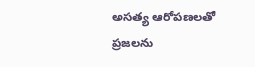అసత్య ఆరోపణలతో ప్రజలను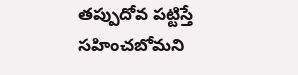తప్పుదోవ పట్టిస్తే సహించబోమని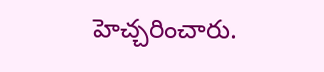హెచ్చరించారు.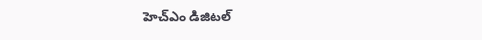హెచ్ఎం డిజిటల్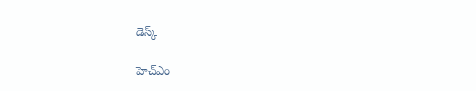డెస్క్

హెచ్ఎం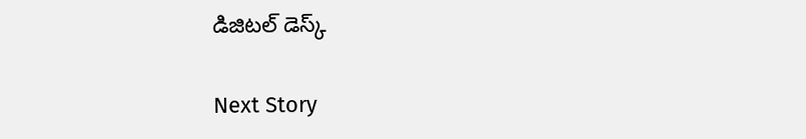డిజిటల్ డెస్క్

Next Story